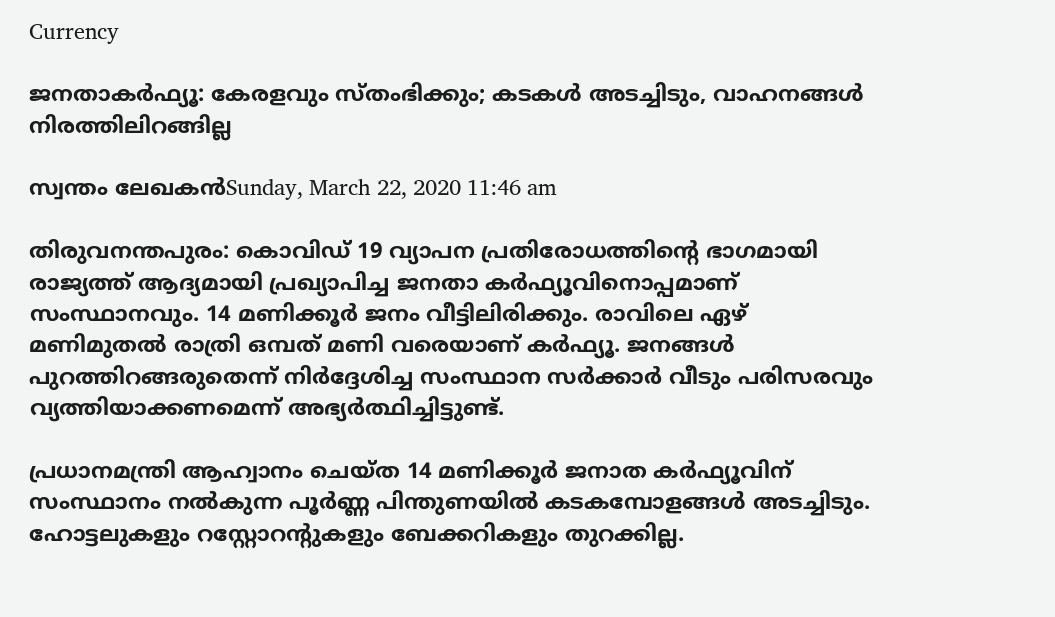Currency

ജനതാകര്‍ഫ്യൂ: കേരളവും സ്തംഭിക്കും; കടകള്‍ അടച്ചിടും, വാഹനങ്ങള്‍ നിരത്തിലിറങ്ങില്ല

സ്വന്തം ലേഖകന്‍Sunday, March 22, 2020 11:46 am

തിരുവനന്തപുരം: കൊവിഡ് 19 വ്യാപന പ്രതിരോധത്തിന്റെ ഭാഗമായി രാജ്യത്ത് ആദ്യമായി പ്രഖ്യാപിച്ച ജനതാ കര്‍ഫ്യൂവിനൊപ്പമാണ് സംസ്ഥാനവും. 14 മണിക്കൂര്‍ ജനം വീട്ടിലിരിക്കും. രാവിലെ ഏഴ് മണിമുതല്‍ രാത്രി ഒമ്പത് മണി വരെയാണ് കര്‍ഫ്യൂ. ജനങ്ങള്‍ പുറത്തിറങ്ങരുതെന്ന് നിര്‍ദ്ദേശിച്ച സംസ്ഥാന സര്‍ക്കാര്‍ വീടും പരിസരവും വ്യത്തിയാക്കണമെന്ന് അഭ്യര്‍ത്ഥിച്ചിട്ടുണ്ട്.

പ്രധാനമന്ത്രി ആഹ്വാനം ചെയ്ത 14 മണിക്കൂര്‍ ജനാത കര്‍ഫ്യൂവിന് സംസ്ഥാനം നല്‍കുന്ന പൂര്‍ണ്ണ പിന്തുണയില്‍ കടകമ്പോളങ്ങള്‍ അടച്ചിടും. ഹോട്ടലുകളും റസ്റ്റോറന്റുകളും ബേക്കറികളും തുറക്കില്ല.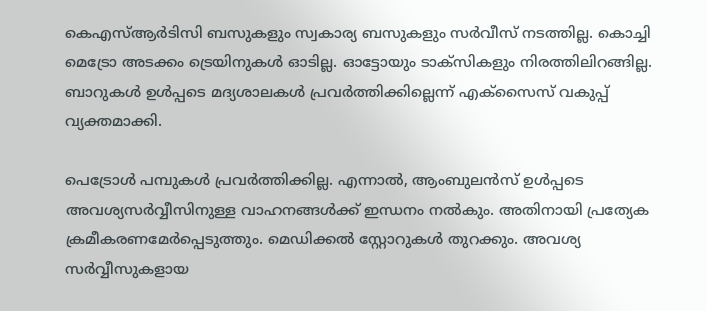കെഎസ്ആര്‍ടിസി ബസുകളും സ്വകാര്യ ബസുകളും സര്‍വീസ് നടത്തില്ല. കൊച്ചി മെട്രോ അടക്കം ട്രെയിനുകള്‍ ഓടില്ല. ഓട്ടോയും ടാക്‌സികളും നിരത്തിലിറങ്ങില്ല. ബാറുകള്‍ ഉള്‍പ്പടെ മദ്യശാലകള്‍ പ്രവര്‍ത്തിക്കില്ലെന്ന് എക്‌സൈസ് വകുപ്പ് വ്യക്തമാക്കി.

പെട്രോള്‍ പമ്പുകള്‍ പ്രവര്‍ത്തിക്കില്ല. എന്നാല്‍, ആംബുലന്‍സ് ഉള്‍പ്പടെ അവശ്യസര്‍വ്വീസിനുള്ള വാഹനങ്ങള്‍ക്ക് ഇന്ധനം നല്‍കും. അതിനായി പ്രത്യേക ക്രമീകരണമേര്‍പ്പെടുത്തും. മെഡിക്കല്‍ സ്റ്റോറുകള്‍ തുറക്കും. അവശ്യ സര്‍വ്വീസുകളായ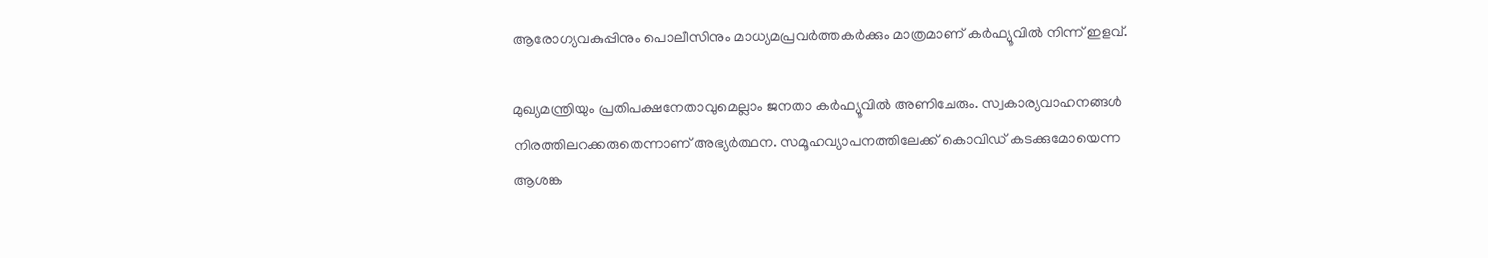ആരോഗ്യവകുപ്പിനും പൊലീസിനും മാധ്യമപ്രവര്‍ത്തകര്‍ക്കും മാത്രമാണ് കര്‍ഫ്യൂവില്‍ നിന്ന് ഇളവ്.

മുഖ്യമന്ത്രിയും പ്രതിപക്ഷനേതാവുമെല്ലാം ജനതാ കര്‍ഫ്യൂവില്‍ അണിചേരും. സ്വകാര്യവാഹനങ്ങള്‍ നിരത്തിലറക്കരുതെന്നാണ് അഭ്യര്‍ത്ഥന. സമൂഹവ്യാപനത്തിലേക്ക് കൊവിഡ് കടക്കുമോയെന്ന ആശങ്ക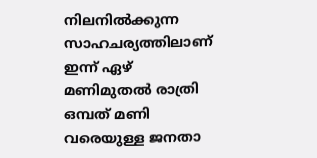നിലനില്‍ക്കുന്ന സാഹചര്യത്തിലാണ് ഇന്ന് ഏഴ് മണിമുതല്‍ രാത്രി ഒമ്പത് മണി വരെയുള്ള ജനതാ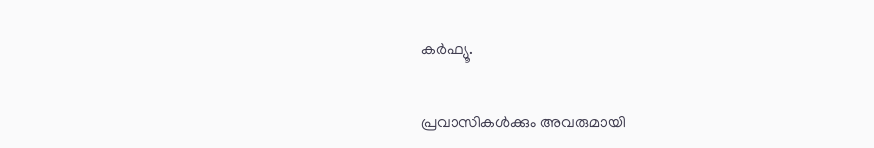കര്‍ഫ്യൂ.


പ്രവാസികൾക്കും അവരുമായി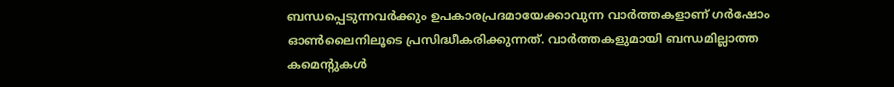ബന്ധപ്പെടുന്നവർക്കും ഉപകാരപ്രദമായേക്കാവുന്ന വാർത്തകളാണ് ഗർഷോം ഓൺലൈനിലൂടെ പ്രസിദ്ധീകരിക്കുന്നത്. വാർത്തകളുമായി ബന്ധമില്ലാത്ത കമെന്റുകൾ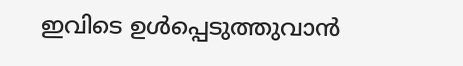ഇവിടെ ഉൾപ്പെടുത്തുവാൻ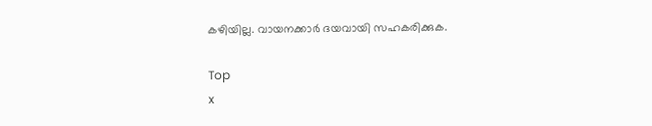കഴിയില്ല. വായനക്കാർ ദയവായി സഹകരിക്കുക.

Top
x